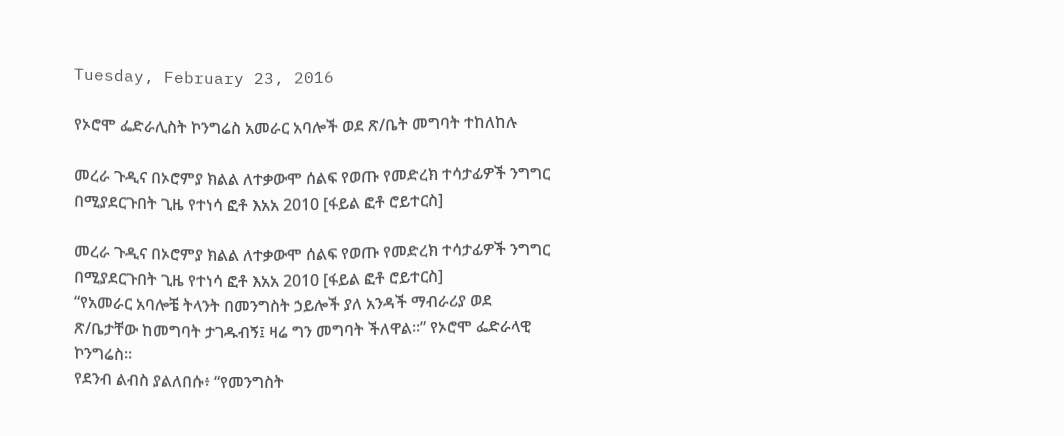Tuesday, February 23, 2016

የኦሮሞ ፌድራሊስት ኮንግሬስ አመራር አባሎች ወደ ጽ/ቤት መግባት ተከለከሉ

መረራ ጉዲና በኦሮምያ ክልል ለተቃውሞ ሰልፍ የወጡ የመድረክ ተሳታፊዎች ንግግር በሚያደርጉበት ጊዜ የተነሳ ፎቶ እአአ 2010 [ፋይል ፎቶ ሮይተርስ]

መረራ ጉዲና በኦሮምያ ክልል ለተቃውሞ ሰልፍ የወጡ የመድረክ ተሳታፊዎች ንግግር በሚያደርጉበት ጊዜ የተነሳ ፎቶ እአአ 2010 [ፋይል ፎቶ ሮይተርስ]
“የአመራር አባሎቼ ትላንት በመንግስት ኃይሎች ያለ አንዳች ማብራሪያ ወደ ጽ/ቤታቸው ከመግባት ታገዱብኝ፤ ዛሬ ግን መግባት ችለዋል።” የኦሮሞ ፌድራላዊ ኮንግሬስ።
የደንብ ልብስ ያልለበሱ፥ “የመንግስት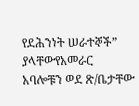የደሕንነት ሠራተኞች” ያላቸውየአመራር አባሎቹን ወደ ጽ/ቤታቸው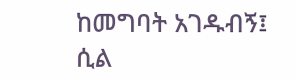ከመግባት አገዱብኝ፤ ሲል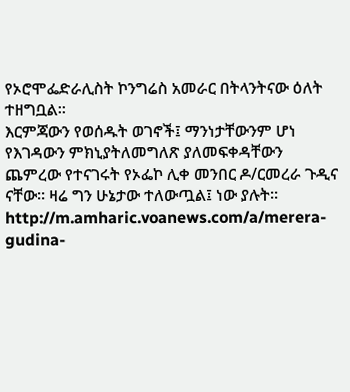የኦሮሞፌድራሊስት ኮንግሬስ አመራር በትላንትናው ዕለት ተዘግቧል።
እርምጃውን የወሰዱት ወገኖች፤ ማንነታቸውንም ሆነ የእገዳውን ምክኒያትለመግለጽ ያለመፍቀዳቸውን ጨምረው የተናገሩት የኦፌኮ ሊቀ መንበር ዶ/ርመረራ ጉዲና ናቸው። ዛሬ ግን ሁኔታው ተለውጧል፤ ነው ያሉት።
http://m.amharic.voanews.com/a/merera-gudina-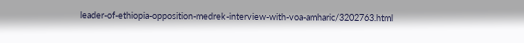leader-of-ethiopia-opposition-medrek-interview-with-voa-amharic/3202763.html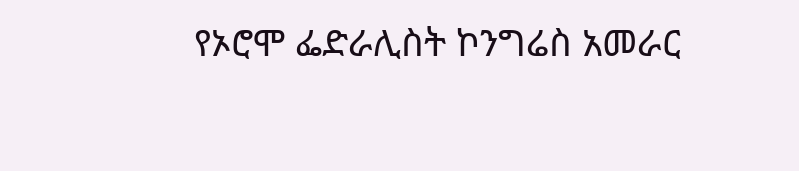የኦሮሞ ፌድራሊስት ኮንግሬስ አመራር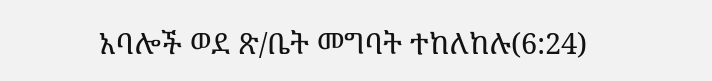አባሎች ወደ ጽ/ቤት መግባት ተከለከሉ(6:24)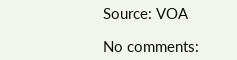Source: VOA

No comments: